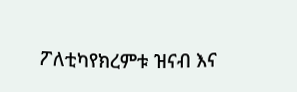ፖለቲካየክረምቱ ዝናብ እና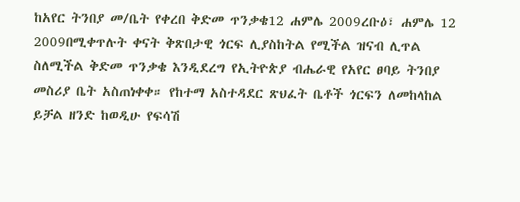ከአየር ትንበያ መ/ቤት የቀረበ ቅድመ ጥንቃቄ12 ሐምሌ 2009ረቡዕ፣ ሐምሌ 12 2009በሚቀጥሉት ቀናት ቅጽበታዊ ጎርፍ ሊያስከትል የሚችል ዝናብ ሊጥል ስለሚችል ቅድመ ጥንቃቄ እንዲደረግ የኢትዮጵያ ብሔራዊ የአየር ፀባይ ትንበያ መስሪያ ቤት አስጠነቀቀ። የከተማ አስተዳደር ጽህፈት ቤቶች ጎርፍን ለመከላከል ይቻል ዘንድ ከወዲሁ የፍሳሽ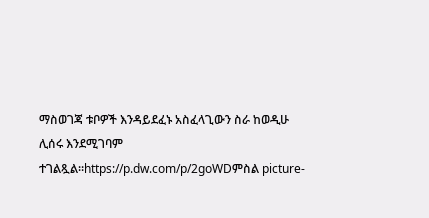ማስወገጃ ቱቦዎች እንዳይደፈኑ አስፈላጊውን ስራ ከወዲሁ ሊሰሩ እንደሚገባም ተገልጿል።https://p.dw.com/p/2goWDምስል picture-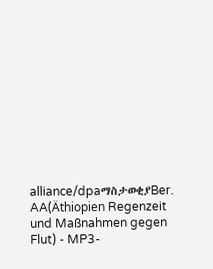alliance/dpaማስታወቂያBer. AA(Äthiopien Regenzeit und Maßnahmen gegen Flut) - MP3-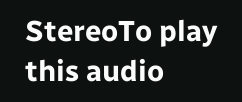StereoTo play this audio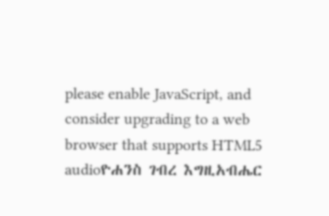please enable JavaScript, and consider upgrading to a web browser that supports HTML5 audioዮሐንስ ገብረ እግዚአብሔር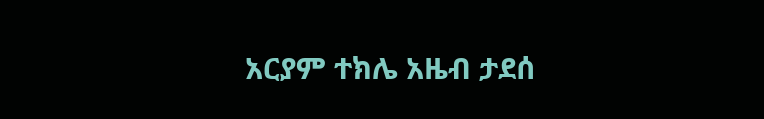አርያም ተክሌ አዜብ ታደሰ